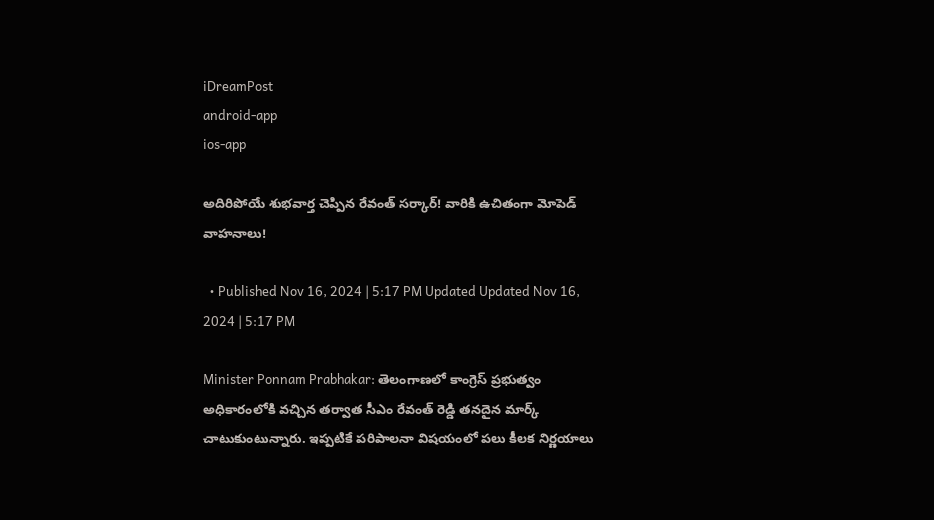iDreamPost
android-app
ios-app

అదిరిపోయే శుభవార్త చెప్పిన రేవంత్ సర్కార్! వారికి ఉచితంగా మోపెడ్ వాహనాలు!

  • Published Nov 16, 2024 | 5:17 PM Updated Updated Nov 16, 2024 | 5:17 PM

Minister Ponnam Prabhakar: తెలంగాణలో కాంగ్రెస్ ప్రభుత్వం అధికారంలోకి వచ్చిన తర్వాత సీఎం రేవంత్ రెడ్డి తనదైన మార్క్ చాటుకుంటున్నారు. ఇప్పటికే పరిపాలనా విషయంలో పలు కీలక నిర్ణయాలు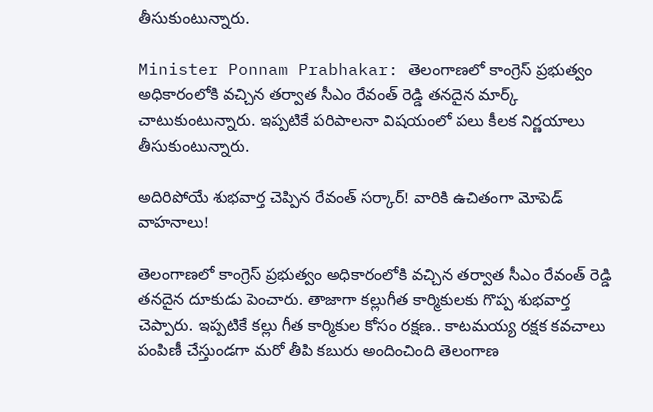తీసుకుంటున్నారు.

Minister Ponnam Prabhakar: తెలంగాణలో కాంగ్రెస్ ప్రభుత్వం అధికారంలోకి వచ్చిన తర్వాత సీఎం రేవంత్ రెడ్డి తనదైన మార్క్ చాటుకుంటున్నారు. ఇప్పటికే పరిపాలనా విషయంలో పలు కీలక నిర్ణయాలు తీసుకుంటున్నారు.

అదిరిపోయే శుభవార్త చెప్పిన రేవంత్ సర్కార్! వారికి ఉచితంగా మోపెడ్ వాహనాలు!

తెలంగాణలో కాంగ్రెస్ ప్రభుత్వం అధికారంలోకి వచ్చిన తర్వాత సీఎం రేవంత్ రెడ్డి తనదైన దూకుడు పెంచారు. తాజాగా కల్లుగీత కార్మికులకు గొప్ప శుభవార్త చెప్పారు. ఇప్పటికే కల్లు గీత కార్మికుల కోసం రక్షణ.. కాటమయ్య రక్షక కవచాలు పంపిణీ చేస్తుండగా మరో తీపి కబురు అందించింది తెలంగాణ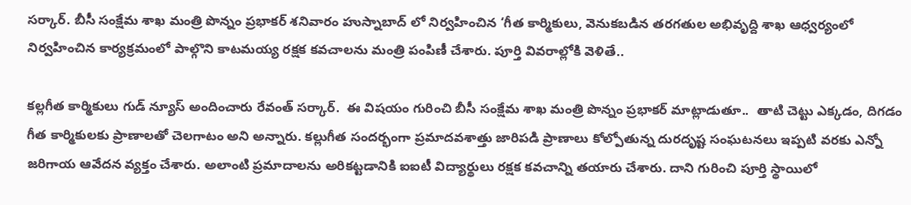సర్కార్. బీసీ సంక్షేమ శాఖ మంత్రి పొన్నం ప్రభాకర్ శనివారం హుస్నాబాద్ లో నిర్వహించిన ‘గీత కార్మికులు, వెనుకబడిన తరగతుల అభివృద్ది శాఖ ఆధ్వర్యంలో నిర్వహించిన కార్యక్రమంలో పాల్గొని కాటమయ్య రక్షక కవచాలను మంత్రి పంపిణీ చేశారు. పూర్తి వివరాల్లోకి వెళితే..

కల్లగీత కార్మికులు గుడ్ న్యూస్ అందించారు రేవంత్ సర్కార్.  ఈ విషయం గురించి బీసీ సంక్షేమ శాఖ మంత్రి పొన్నం ప్రభాకర్ మాట్లాడుతూ..  తాటి చెట్టు ఎక్కడం, దిగడం గీత కార్మికులకు ప్రాణాలతో చెలగాటం అని అన్నారు. కల్లుగీత సందర్భంగా ప్రమాదవశాత్తు జారిపడి ప్రాణాలు కోల్పోతున్న దురదృష్ట సంఘటనలు ఇప్పటి వరకు ఎన్నో జరిగాయ ఆవేదన వ్యక్తం చేశారు. అలాంటి ప్రమాదాలను అరికట్టడానికి ఐఐటీ విద్యార్థులు రక్షక కవచాన్ని తయారు చేశారు. దాని గురించి పూర్తి స్థాయిలో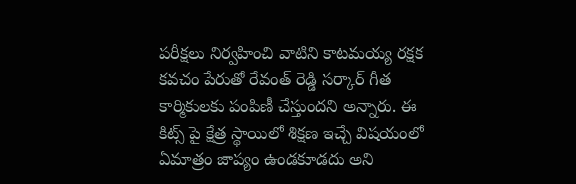పరీక్షలు నిర్వహించి వాటిని కాటమయ్య రక్షక కవచం పేరుతో రేవంత్ రెడ్డి సర్కార్ గీత కార్మికులకు పంపిణీ చేస్తుందని అన్నారు. ఈ కిట్స్ పై క్షేత్ర స్థాయిలో శిక్షణ ఇచ్చే విషయంలో ఏమాత్రం జాప్యం ఉండకూడదు అని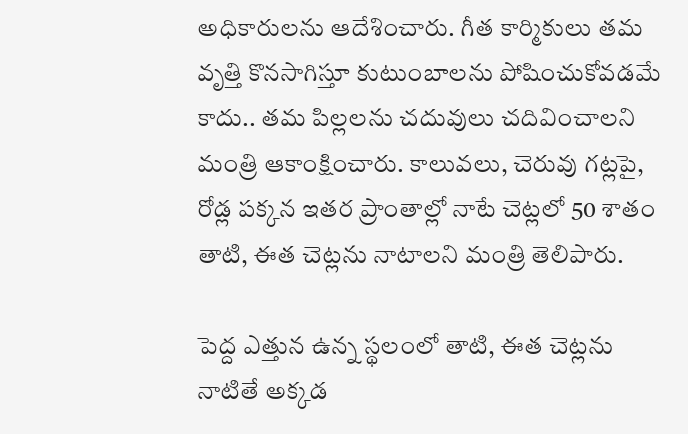అధికారులను ఆదేశించారు. గీత కార్మికులు తమ వృత్తి కొనసాగిస్తూ కుటుంబాలను పోషించుకోవడమే కాదు.. తమ పిల్లలను చదువులు చదివించాలని మంత్రి ఆకాంక్షించారు. కాలువలు, చెరువు గట్లపై, రోడ్ల పక్కన ఇతర ప్రాంతాల్లో నాటే చెట్లలో 50 శాతం తాటి, ఈత చెట్లను నాటాలని మంత్రి తెలిపారు.

పెద్ద ఎత్తున ఉన్న స్థలంలో తాటి, ఈత చెట్లను నాటితే అక్కడ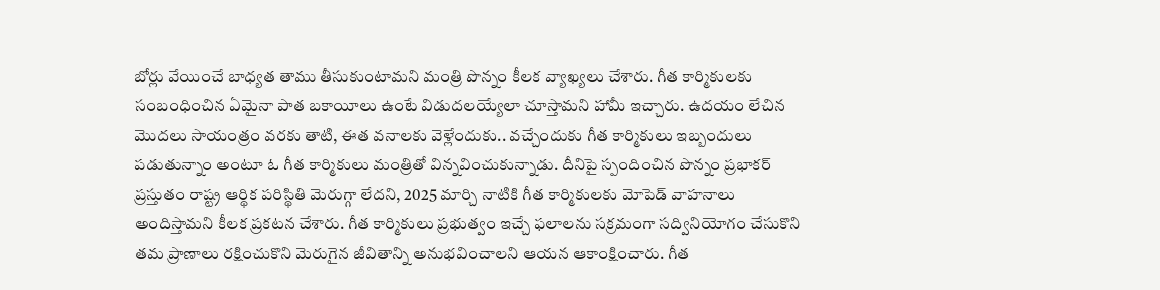బోర్లు వేయించే బాధ్యత తాము తీసుకుంటామని మంత్రి పొన్నం కీలక వ్యాఖ్యలు చేశారు. గీత కార్మికులకు సంబంధించిన ఏమైనా పాత బకాయీలు ఉంటే విడుదలయ్యేలా చూస్తామని హామీ ఇచ్చారు. ఉదయం లేచిన మొదలు సాయంత్రం వరకు తాటి, ఈత వనాలకు వెళ్లేందుకు.. వచ్చేందుకు గీత కార్మికులు ఇబ్బందులు పడుతున్నాం అంటూ ఓ గీత కార్మికులు మంత్రితో విన్నవించుకున్నాడు. దీనిపై స్పందించిన పొన్నం ప్రభాకర్ ప్రస్తుతం రాష్ట్ర ఆర్థిక పరిస్థితి మెరుగ్గా లేదని, 2025 మార్చి నాటికి గీత కార్మికులకు మోపెడ్ వాహనాలు అందిస్తామని కీలక ప్రకటన చేశారు. గీత కార్మికులు ప్రభుత్వం ఇచ్చే ఫలాలను సక్రమంగా సద్వినియోగం చేసుకొని తమ ప్రాణాలు రక్షించుకొని మెరుగైన జీవితాన్ని అనుభవించాలని ఆయన ఆకాంక్షించారు. గీత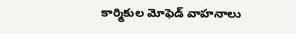కార్మికుల మోఫెడ్ వాహనాలు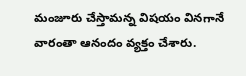మంజూరు చేస్తామన్న విషయం వినగానే వారంతా ఆనందం వ్యక్తం చేశారు.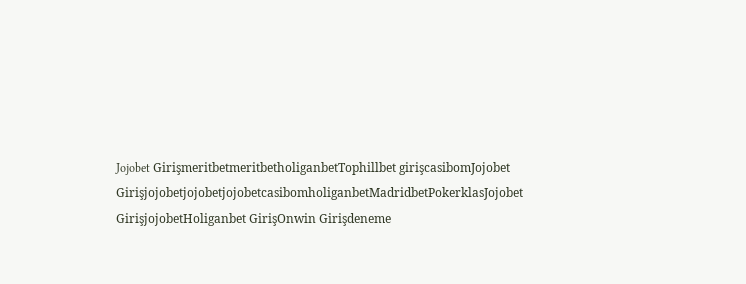Jojobet GirişmeritbetmeritbetholiganbetTophillbet girişcasibomJojobet GirişjojobetjojobetjojobetcasibomholiganbetMadridbetPokerklasJojobet GirişjojobetHoliganbet GirişOnwin Girişdeneme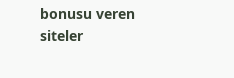bonusu veren siteler